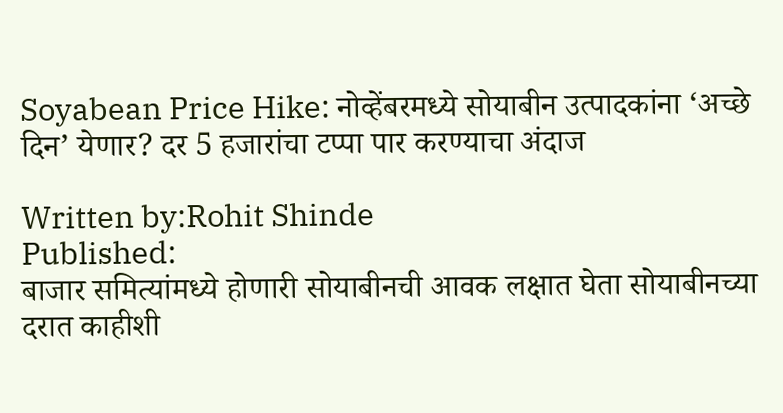Soyabean Price Hike: नोव्हेंबरमध्ये सोयाबीन उत्पादकांना ‘अच्छे दिन’ येणार? दर 5 हजारांचा टप्पा पार करण्याचा अंदाज

Written by:Rohit Shinde
Published:
बाजार समित्यांमध्ये होणारी सोयाबीनची आवक लक्षात घेता सोयाबीनच्या दरात काहीशी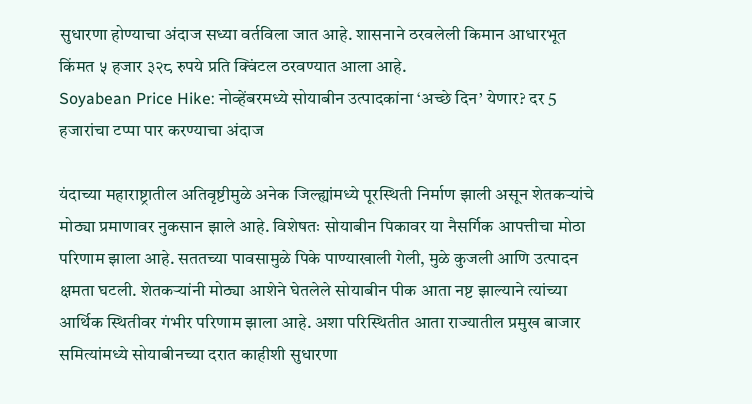सुधारणा होण्याचा अंदाज सध्या वर्तविला जात आहे. शासनाने ठरवलेली किमान आधारभूत किंमत ५ हजार ३२८ रुपये प्रति क्विंटल ठरवण्यात आला आहे.
Soyabean Price Hike: नोव्हेंबरमध्ये सोयाबीन उत्पादकांना ‘अच्छे दिन’ येणार? दर 5 हजारांचा टप्पा पार करण्याचा अंदाज

यंदाच्या महाराष्ट्रातील अतिवृष्टीमुळे अनेक जिल्ह्यांमध्ये पूरस्थिती निर्माण झाली असून शेतकऱ्यांचे मोठ्या प्रमाणावर नुकसान झाले आहे. विशेषतः सोयाबीन पिकावर या नैसर्गिक आपत्तीचा मोठा परिणाम झाला आहे. सततच्या पावसामुळे पिके पाण्याखाली गेली, मुळे कुजली आणि उत्पादन क्षमता घटली. शेतकऱ्यांनी मोठ्या आशेने घेतलेले सोयाबीन पीक आता नष्ट झाल्याने त्यांच्या आर्थिक स्थितीवर गंभीर परिणाम झाला आहे. अशा परिस्थितीत आता राज्यातील प्रमुख बाजार समित्यांमध्ये सोयाबीनच्या दरात काहीशी सुधारणा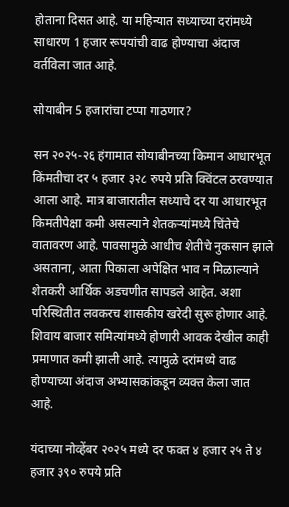होताना दिसत आहे. या महिन्यात सध्याच्या दरांमध्ये साधारण 1 हजार रूपयांची वाढ होण्याचा अंदाज वर्तविला जात आहे.

सोयाबीन 5 हजारांचा टप्पा गाठणार?

सन २०२५-२६ हंगामात सोयाबीनच्या किमान आधारभूत किंमतीचा दर ५ हजार ३२८ रुपये प्रति क्विंटल ठरवण्यात आला आहे. मात्र बाजारातील सध्याचे दर या आधारभूत किमतीपेक्षा कमी असल्याने शेतकऱ्यांमध्ये चिंतेचे वातावरण आहे. पावसामुळे आधीच शेतीचे नुकसान झाले असताना, आता पिकाला अपेक्षित भाव न मिळाल्याने शेतकरी आर्थिक अडचणीत सापडले आहेत. अशा परिस्थितीत लवकरच शासकीय खरेदी सुरू होणार आहे. शिवाय बाजार समित्यांमध्ये होणारी आवक देखील काही प्रमाणात कमी झाली आहे. त्यामुळे दरांमध्ये वाढ होण्याच्या अंदाज अभ्यासकांकडून व्यक्त केला जात आहे.

यंदाच्या नोव्हेंबर २०२५ मध्ये दर फक्त ४ हजार २५ ते ४ हजार ३९० रुपये प्रति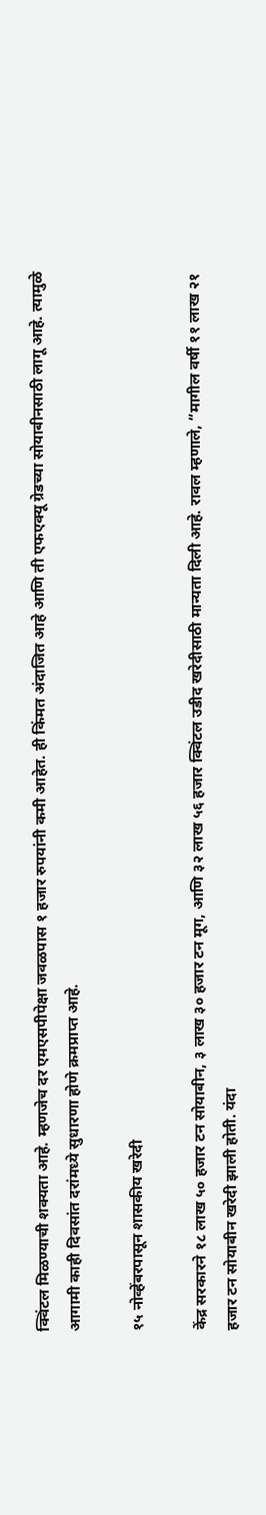क्विंटल मिळण्याची शक्यता आहे. म्हणजेच दर एमएसपीपेक्षा जवळपास १ हजार रुपयांनी कमी आहेत. ही किंमत अंदाजित आहे आणि ती एफएक्यू ग्रेडच्या सोयाबीनसाठी लागू आहे. त्यामुळे आगामी काही दिवसांत दरांमध्ये सुधारणा होणे क्रमप्राप्त आहे.

१५ नोव्हेंबरपासून शासकीय खरेदी

केंद्र सरकारने १८ लाख ५० हजार टन सोयाबीन, ३ लाख ३० हजार टन मूग, आणि ३२ लाख ५६ हजार क्विंटल उडीद खरेदीसाठी मान्यता दिली आहे. रावल म्हणाले, “मागील वर्षी ११ लाख २१ हजार टन सोयाबीन खरेदी झाली होती. यंदा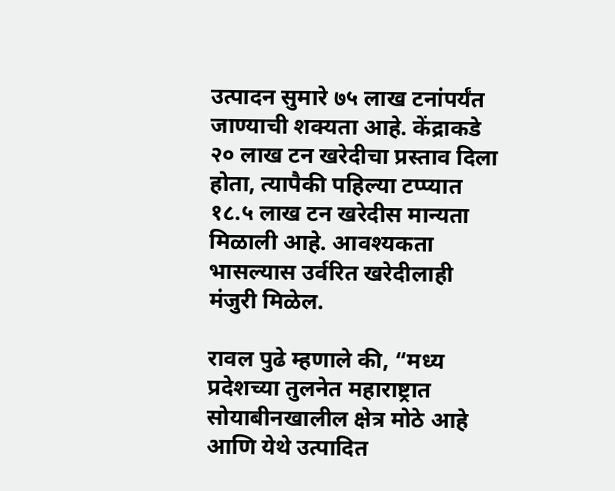उत्पादन सुमारे ७५ लाख टनांपर्यंत जाण्याची शक्यता आहे. केंद्राकडे २० लाख टन खरेदीचा प्रस्ताव दिला होता, त्यापैकी पहिल्या टप्प्यात १८.५ लाख टन खरेदीस मान्यता मिळाली आहे. आवश्यकता भासल्यास उर्वरित खरेदीलाही मंजुरी मिळेल.

रावल पुढे म्हणाले की, “मध्य प्रदेशच्या तुलनेत महाराष्ट्रात सोयाबीनखालील क्षेत्र मोठे आहे आणि येथे उत्पादित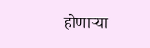होणाऱ्या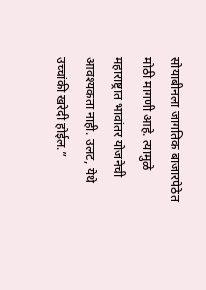सोयाबीनला जागतिक बाजारपेठेत मोठी मागणी आहे. त्यामुळे महाराष्ट्रात भावांतर योजनेची आवश्यकता नाही. उलट, येथे उच्चांकी खरेदी होईल.”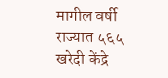मागील वर्षी राज्यात ५६५ खरेदी केंद्रे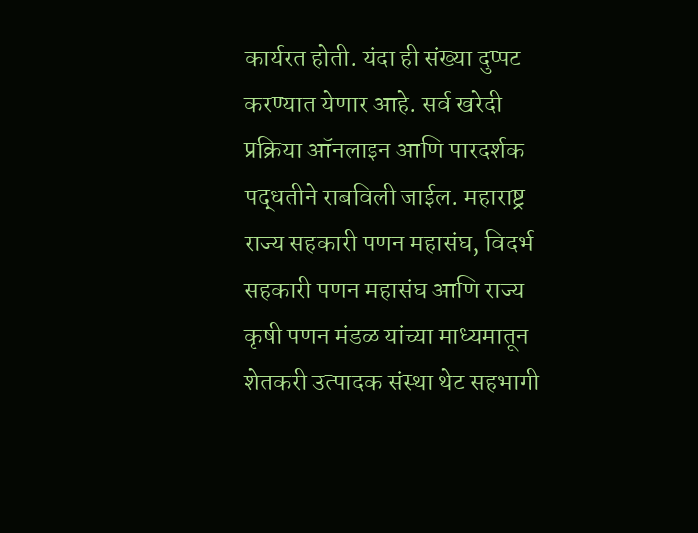कार्यरत होती. यंदा ही संख्या दुप्पट करण्यात येणार आहे. सर्व खरेदी प्रक्रिया ऑनलाइन आणि पारदर्शक पद्धतीने राबविली जाईल. महाराष्ट्र राज्य सहकारी पणन महासंघ, विदर्भ सहकारी पणन महासंघ आणि राज्य कृषी पणन मंडळ यांच्या माध्यमातून शेतकरी उत्पादक संस्था थेट सहभागी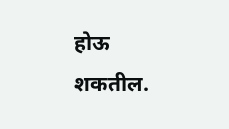होऊ शकतील.